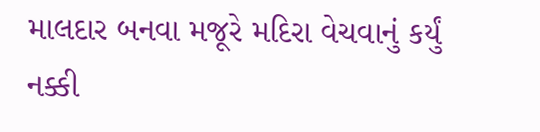માલદાર બનવા મજૂરે મદિરા વેચવાનું કર્યું નક્કી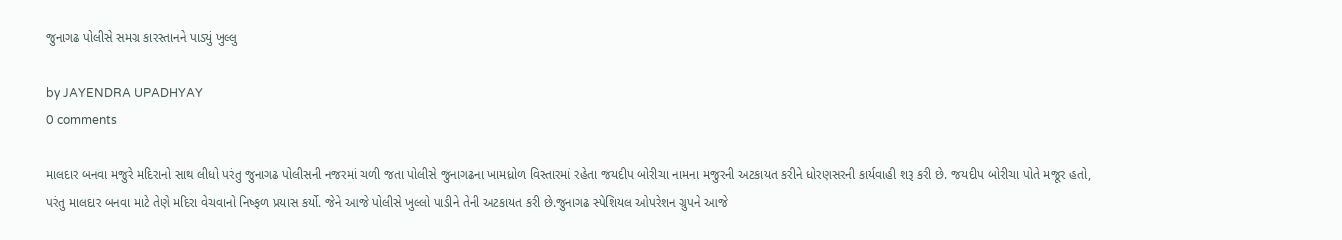જુનાગઢ પોલીસે સમગ્ર કારસ્તાનને પાડ્યું ખુલ્લુ

by JAYENDRA UPADHYAY
0 comments

માલદાર બનવા મજુરે મદિરાનો સાથ લીધો પરંતુ જુનાગઢ પોલીસની નજરમાં ચળી જતા પોલીસે જુનાગઢના ખામધ્રોળ વિસ્તારમાં રહેતા જયદીપ બોરીચા નામના મજુરની અટકાયત કરીને ધોરણસરની કાર્યવાહી શરૂ કરી છે. જયદીપ બોરીચા પોતે મજૂર હતો, પરંતુ માલદાર બનવા માટે તેણે મદિરા વેચવાનો નિષ્ફળ પ્રયાસ કર્યો. જેને આજે પોલીસે ખુલ્લો પાડીને તેની અટકાયત કરી છે.જુનાગઢ સ્પેશિયલ ઓપરેશન ગ્રુપને આજે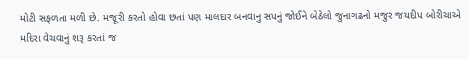મોટી સફળતા મળી છે. મજૂરી કરતો હોવા છતાં પણ માલદાર બનવાનુ સપનું જોઈને બેઠેલો જુનાગઢનો મજુર જયદીપ બોરીચાએ મદિરા વેચવાનું શરૂ કરતાં જ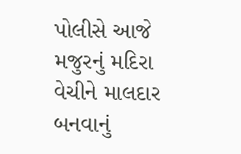પોલીસે આજે મજુરનું મદિરા વેચીને માલદાર બનવાનું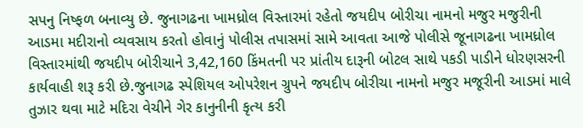સપનુ નિષ્ફળ બનાવ્યુ છે. જુનાગઢના ખામધ્રોલ વિસ્તારમાં રહેતો જયદીપ બોરીચા નામનો મજુર મજુરીની આડમા મદીરાનો વ્યવસાય કરતો હોવાનું પોલીસ તપાસમાં સામે આવતા આજે પોલીસે જૂનાગઢના ખામધ્રોલ વિસ્તારમાંથી જયદીપ બોરીચાને 3,42,160 કિંમતની પર પ્રાંતીય દારૂની બોટલ સાથે પકડી પાડીને ધોરણસરની કાર્યવાહી શરૂ કરી છે.જુનાગઢ સ્પેશિયલ ઓપરેશન ગ્રુપને જયદીપ બોરીચા નામનો મજુર મજૂરીની આડમાં માલે તુઝાર થવા માટે મદિરા વેચીને ગેર કાનુનીની કૃત્ય કરી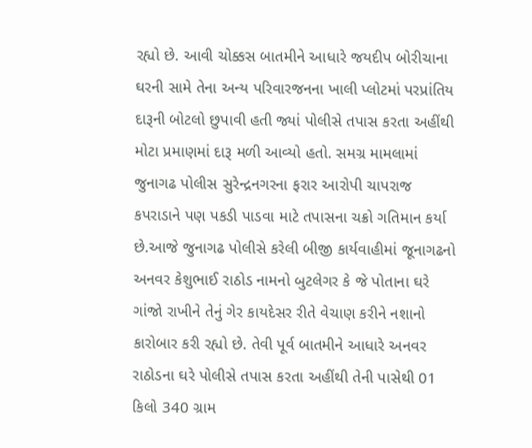રહ્યો છે. આવી ચોક્કસ બાતમીને આધારે જયદીપ બોરીચાના ઘરની સામે તેના અન્ય પરિવારજનના ખાલી પ્લોટમાં પરપ્રાંતિય દારૂની બોટલો છુપાવી હતી જ્યાં પોલીસે તપાસ કરતા અહીંથી મોટા પ્રમાણમાં દારૂ મળી આવ્યો હતો. સમગ્ર મામલામાં જુનાગઢ પોલીસ સુરેન્દ્રનગરના ફરાર આરોપી ચાપરાજ કપરાડાને પણ પકડી પાડવા માટે તપાસના ચક્રો ગતિમાન કર્યા છે.આજે જુનાગઢ પોલીસે કરેલી બીજી કાર્યવાહીમાં જૂનાગઢનો અનવર કેશુભાઈ રાઠોડ નામનો બુટલેગર કે જે પોતાના ઘરે ગાંજો રાખીને તેનું ગેર કાયદેસર રીતે વેચાણ કરીને નશાનો કારોબાર કરી રહ્યો છે. તેવી પૂર્વ બાતમીને આધારે અનવર રાઠોડના ઘરે પોલીસે તપાસ કરતા અહીંથી તેની પાસેથી 01 કિલો 340 ગ્રામ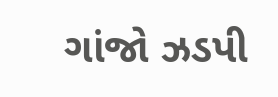ગાંજો ઝડપી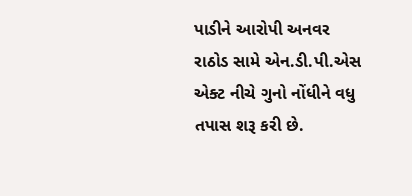પાડીને આરોપી અનવર રાઠોડ સામે એન.ડી.પી.એસ એક્ટ નીચે ગુનો નોંધીને વધુ તપાસ શરૂ કરી છે.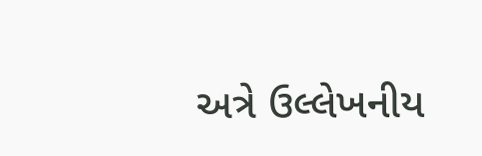અત્રે ઉલ્લેખનીય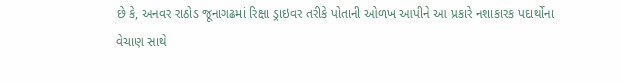છે કે, અનવર રાઠોડ જૂનાગઢમાં રિક્ષા ડ્રાઇવર તરીકે પોતાની ઓળખ આપીને આ પ્રકારે નશાકારક પદાર્થોના વેચાણ સાથે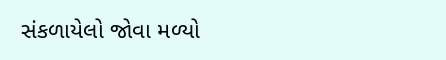સંકળાયેલો જોવા મળ્યો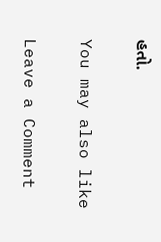હતો.

You may also like

Leave a Comment